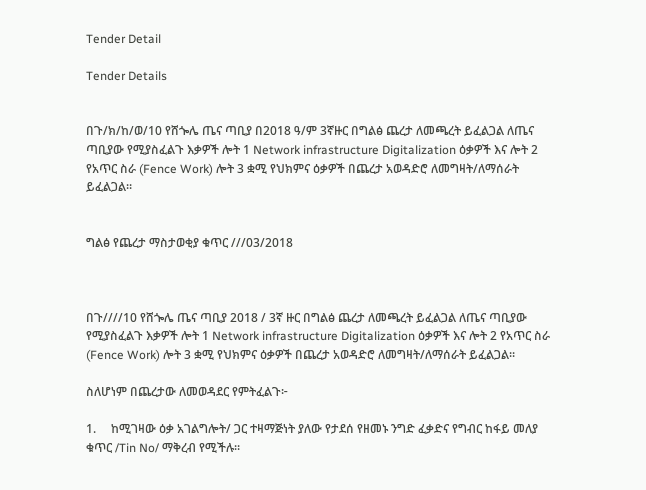Tender Detail

Tender Details


በጉ/ክ/ከ/ወ/10 የሸጐሌ ጤና ጣቢያ በ2018 ዓ/ም 3ኛዙር በግልፅ ጨረታ ለመጫረት ይፈልጋል ለጤና ጣቢያው የሚያስፈልጉ እቃዎች ሎት 1 Network infrastructure Digitalization ዕቃዎች እና ሎት 2 የአጥር ስራ (Fence Work) ሎት 3 ቋሚ የህክምና ዕቃዎች በጨረታ አወዳድሮ ለመግዛት/ለማሰራት ይፈልጋል።


ግልፅ የጨረታ ማስታወቂያ ቁጥር ///03/2018



በጉ////10 የሸጐሌ ጤና ጣቢያ 2018 / 3ኛ ዙር በግልፅ ጨረታ ለመጫረት ይፈልጋል ለጤና ጣቢያው የሚያስፈልጉ እቃዎች ሎት 1 Network infrastructure Digitalization ዕቃዎች እና ሎት 2 የአጥር ስራ (Fence Work) ሎት 3 ቋሚ የህክምና ዕቃዎች በጨረታ አወዳድሮ ለመግዛት/ለማሰራት ይፈልጋል።

ስለሆነም በጨረታው ለመወዳደር የምትፈልጉ፦

1.     ከሚገዛው ዕቃ አገልግሎት/ ጋር ተዛማጅነት ያለው የታደሰ የዘመኑ ንግድ ፈቃድና የግብር ከፋይ መለያ ቁጥር /Tin No/ ማቅረብ የሚችሉ።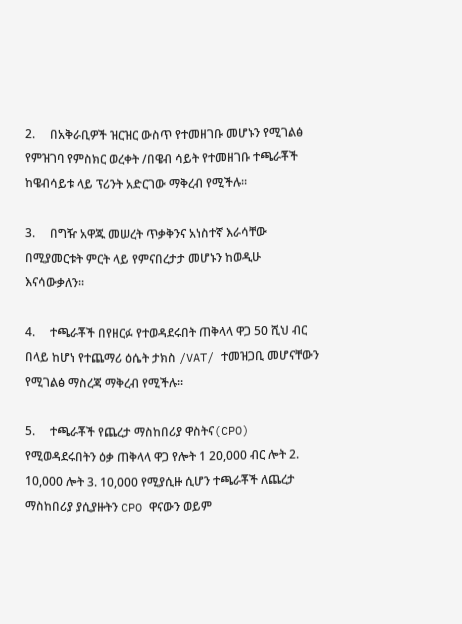2.     በአቅራቢዎች ዝርዝር ውስጥ የተመዘገቡ መሆኑን የሚገልፅ የምዝገባ የምስክር ወረቀት /በዌብ ሳይት የተመዘገቡ ተጫራቾች ከዌብሳይቱ ላይ ፕሪንት አድርገው ማቅረብ የሚችሉ፡፡

3.     በግዥ አዋጁ መሠረት ጥቃቅንና አነስተኛ እራሳቸው በሚያመርቱት ምርት ላይ የምናበረታታ መሆኑን ከወዲሁ እናሳውቃለን፡፡

4.     ተጫራቾች በየዘርፉ የተወዳደሩበት ጠቅላላ ዋጋ 50 ሺህ ብር በላይ ከሆነ የተጨማሪ ዕሴት ታክስ /VAT/ ተመዝጋቢ መሆናቸውን የሚገልፅ ማስረጃ ማቅረብ የሚችሉ፡፡

5.     ተጫራቾች የጨረታ ማስከበሪያ ዋስትና(CPO) የሚወዳደሩበትን ዕቃ ጠቅላላ ዋጋ የሎት 1 20,000 ብር ሎት 2. 10,000 ሎት 3. 10,000 የሚያሲዙ ሲሆን ተጫራቾች ለጨረታ ማስከበሪያ ያሲያዙትን CPO ዋናውን ወይም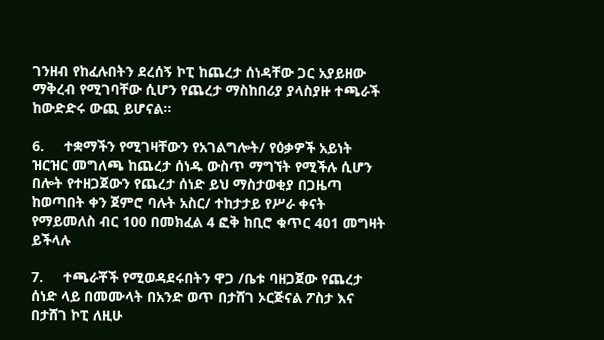ገንዘብ የከፈሉበትን ደረሰኝ ኮፒ ከጨረታ ሰነዳቸው ጋር አያይዘው ማቅረብ የሚገባቸው ሲሆን የጨረታ ማስከበሪያ ያላስያዙ ተጫራች ከውድድሩ ውጪ ይሆናል፡፡

6.     ተቋማችን የሚገዛቸውን የአገልግሎት/ የዕቃዎች አይነት ዝርዝር መግለጫ ከጨረታ ሰነዱ ውስጥ ማግኘት የሚችሉ ሲሆን በሎት የተዘጋጀውን የጨረታ ሰነድ ይህ ማስታወቂያ በጋዜጣ ከወጣበት ቀን ጀምሮ ባሉት አስር/ ተከታታይ የሥራ ቀናት የማይመለስ ብር 100 በመክፈል 4 ፎቅ ከቢሮ ቁጥር 401 መግዛት ይችላሉ

7.     ተጫራቾች የሚወዳደሩበትን ዋጋ /ቤቱ ባዘጋጀው የጨረታ ሰነድ ላይ በመሙላት በአንድ ወጥ በታሸገ ኦርጅናል ፖስታ እና በታሸገ ኮፒ ለዚሁ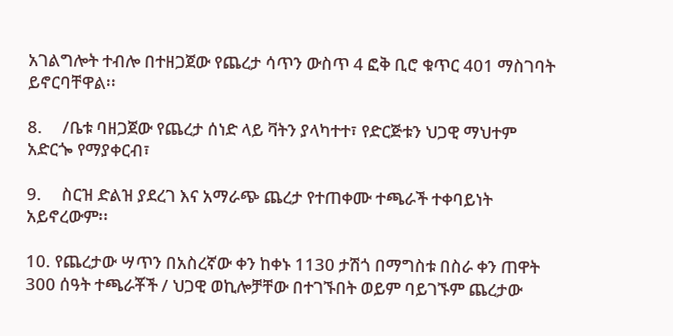አገልግሎት ተብሎ በተዘጋጀው የጨረታ ሳጥን ውስጥ 4 ፎቅ ቢሮ ቁጥር 401 ማስገባት ይኖርባቸዋል፡፡

8.     /ቤቱ ባዘጋጀው የጨረታ ሰነድ ላይ ቫትን ያላካተተ፣ የድርጅቱን ህጋዊ ማህተም አድርጐ የማያቀርብ፣

9.     ስርዝ ድልዝ ያደረገ እና አማራጭ ጨረታ የተጠቀሙ ተጫራች ተቀባይነት አይኖረውም፡፡

10. የጨረታው ሣጥን በአስረኛው ቀን ከቀኑ 1130 ታሽጎ በማግስቱ በስራ ቀን ጠዋት 300 ሰዓት ተጫራቾች / ህጋዊ ወኪሎቻቸው በተገኙበት ወይም ባይገኙም ጨረታው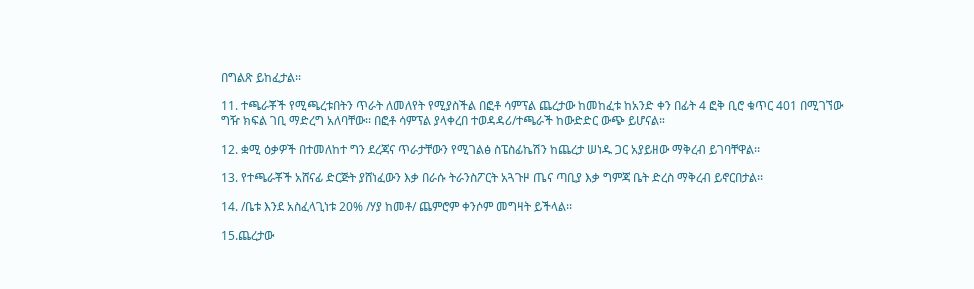በግልጽ ይከፈታል፡፡

11. ተጫራቾች የሚጫረቱበትን ጥራት ለመለየት የሚያስችል በፎቶ ሳምፕል ጨረታው ከመከፈቱ ከአንድ ቀን በፊት 4 ፎቅ ቢሮ ቁጥር 401 በሚገኘው ግዥ ክፍል ገቢ ማድረግ አለባቸው፡፡ በፎቶ ሳምፕል ያላቀረበ ተወዳዳሪ/ተጫራች ከውድድር ውጭ ይሆናል።

12. ቋሚ ዕቃዎች በተመለከተ ግን ደረጃና ጥራታቸውን የሚገልፅ ስፔስፊኬሽን ከጨረታ ሠነዱ ጋር አያይዘው ማቅረብ ይገባቸዋል፡፡

13. የተጫራቾች አሸናፊ ድርጅት ያሸነፈውን እቃ በራሱ ትራንስፖርት አጓጉዞ ጤና ጣቢያ እቃ ግምጃ ቤት ድረስ ማቅረብ ይኖርበታል፡፡

14. /ቤቱ እንደ አስፈላጊነቱ 20% /ሃያ ከመቶ/ ጨምሮም ቀንሶም መግዛት ይችላል፡፡

15.ጨረታው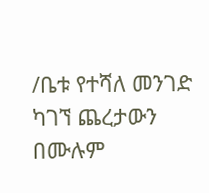/ቤቱ የተሻለ መንገድ ካገኘ ጨረታውን በሙሉም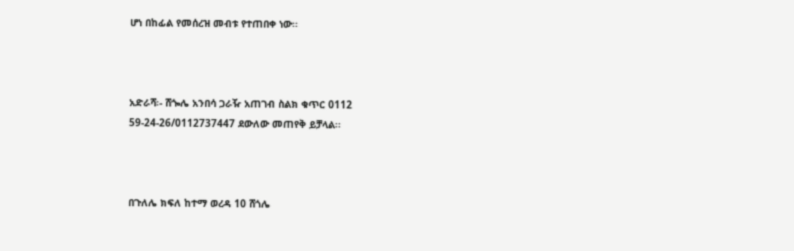ሆነ በከፊል የመሰረዝ መብቱ የተጠበቀ ነው፡፡



አድራሻ፡- ሸጐሌ አንበሳ ጋራዥ አጠገብ ስልክ ቁጥር 0112 59-24-26/0112737447 ደውለው መጠየቅ ይቻላል፡፡



በጉለሌ ክፍለ ከተማ ወረዳ 10 ሸጎሌ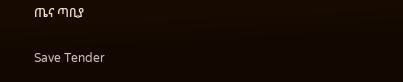ጤና ጣቢያ

Save Tender